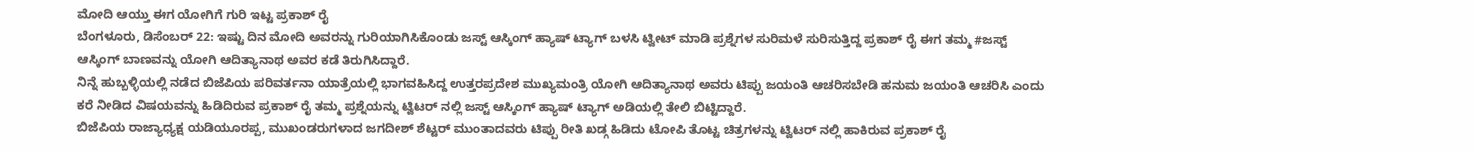ಮೋದಿ ಆಯ್ತು ಈಗ ಯೋಗಿಗೆ ಗುರಿ ಇಟ್ಟ ಪ್ರಕಾಶ್ ರೈ
ಬೆಂಗಳೂರು, ಡಿಸೆಂಬರ್ 22: ಇಷ್ಟು ದಿನ ಮೋದಿ ಅವರನ್ನು ಗುರಿಯಾಗಿಸಿಕೊಂಡು ಜಸ್ಟ್ ಆಸ್ಕಿಂಗ್ ಹ್ಯಾಷ್ ಟ್ಯಾಗ್ ಬಳಸಿ ಟ್ವೀಟ್ ಮಾಡಿ ಪ್ರಶ್ನೆಗಳ ಸುರಿಮಳೆ ಸುರಿಸುತ್ತಿದ್ದ ಪ್ರಕಾಶ್ ರೈ ಈಗ ತಮ್ಮ #ಜಸ್ಟ್ ಆಸ್ಕಿಂಗ್ ಬಾಣವನ್ನು ಯೋಗಿ ಆದಿತ್ಯಾನಾಥ ಅವರ ಕಡೆ ತಿರುಗಿಸಿದ್ದಾರೆ.
ನಿನ್ನೆ ಹುಬ್ಬಳ್ಳಿಯಲ್ಲಿ ನಡೆದ ಬಿಜೆಪಿಯ ಪರಿವರ್ತನಾ ಯಾತ್ರೆಯಲ್ಲಿ ಭಾಗವಹಿಸಿದ್ದ ಉತ್ತರಪ್ರದೇಶ ಮುಖ್ಯಮಂತ್ರಿ ಯೋಗಿ ಆದಿತ್ಯಾನಾಥ ಅವರು ಟಿಪ್ಪು ಜಯಂತಿ ಆಚರಿಸಬೇಡಿ ಹನುಮ ಜಯಂತಿ ಆಚರಿಸಿ ಎಂದು ಕರೆ ನೀಡಿದ ವಿಷಯವನ್ನು ಹಿಡಿದಿರುವ ಪ್ರಕಾಶ್ ರೈ ತಮ್ಮ ಪ್ರಶ್ನೆಯನ್ನು ಟ್ವಿಟರ್ ನಲ್ಲಿ ಜಸ್ಟ್ ಆಸ್ಕಿಂಗ್ ಹ್ಯಾಷ್ ಟ್ಯಾಗ್ ಅಡಿಯಲ್ಲಿ ತೇಲಿ ಬಿಟ್ಟಿದ್ದಾರೆ.
ಬಿಜೆಪಿಯ ರಾಜ್ಯಾಧ್ಯಕ್ಷ ಯಡಿಯೂರಪ್ಪ, ಮುಖಂಡರುಗಳಾದ ಜಗದೀಶ್ ಶೆಟ್ಟರ್ ಮುಂತಾದವರು ಟಿಪ್ಪು ರೀತಿ ಖಡ್ಗ ಹಿಡಿದು ಟೋಪಿ ತೊಟ್ಟ ಚಿತ್ರಗಳನ್ನು ಟ್ವಿಟರ್ ನಲ್ಲಿ ಹಾಕಿರುವ ಪ್ರಕಾಶ್ ರೈ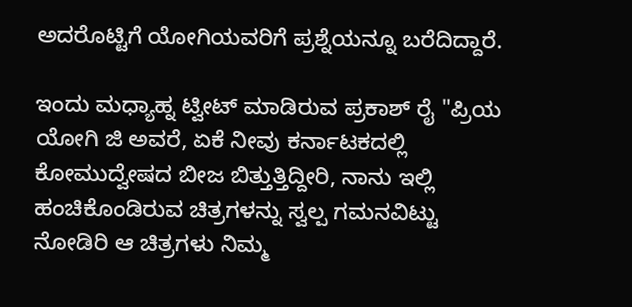ಅದರೊಟ್ಟಿಗೆ ಯೋಗಿಯವರಿಗೆ ಪ್ರಶ್ನೆಯನ್ನೂ ಬರೆದಿದ್ದಾರೆ.

ಇಂದು ಮಧ್ಯಾಹ್ನ ಟ್ವೀಟ್ ಮಾಡಿರುವ ಪ್ರಕಾಶ್ ರೈ "ಪ್ರಿಯ ಯೋಗಿ ಜಿ ಅವರೆ, ಏಕೆ ನೀವು ಕರ್ನಾಟಕದಲ್ಲಿ ಕೋಮುದ್ವೇಷದ ಬೀಜ ಬಿತ್ತುತ್ತಿದ್ದೀರಿ, ನಾನು ಇಲ್ಲಿ ಹಂಚಿಕೊಂಡಿರುವ ಚಿತ್ರಗಳನ್ನು ಸ್ವಲ್ಪ ಗಮನವಿಟ್ಟು ನೋಡಿರಿ ಆ ಚಿತ್ರಗಳು ನಿಮ್ಮ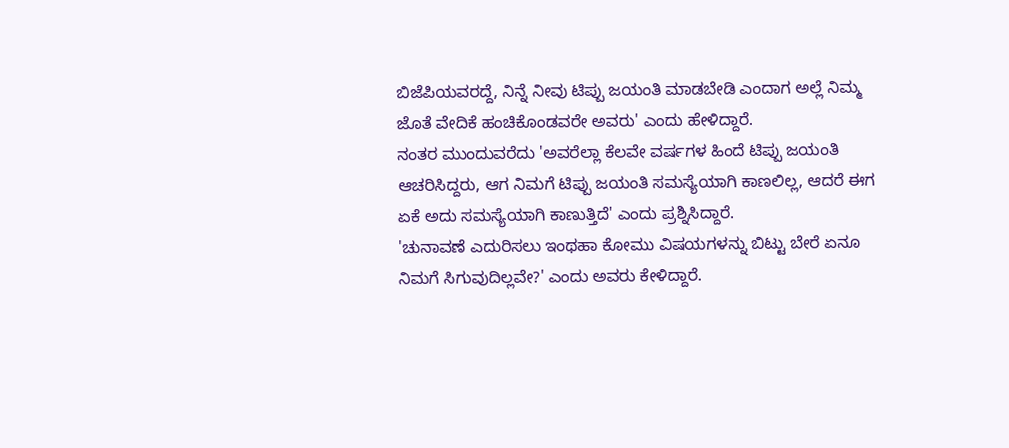ಬಿಜೆಪಿಯವರದ್ದೆ, ನಿನ್ನೆ ನೀವು ಟಿಪ್ಪು ಜಯಂತಿ ಮಾಡಬೇಡಿ ಎಂದಾಗ ಅಲ್ಲೆ ನಿಮ್ಮ ಜೊತೆ ವೇದಿಕೆ ಹಂಚಿಕೊಂಡವರೇ ಅವರು' ಎಂದು ಹೇಳಿದ್ದಾರೆ.
ನಂತರ ಮುಂದುವರೆದು 'ಅವರೆಲ್ಲಾ ಕೆಲವೇ ವರ್ಷಗಳ ಹಿಂದೆ ಟಿಪ್ಪು ಜಯಂತಿ ಆಚರಿಸಿದ್ದರು, ಆಗ ನಿಮಗೆ ಟಿಪ್ಪು ಜಯಂತಿ ಸಮಸ್ಯೆಯಾಗಿ ಕಾಣಲಿಲ್ಲ, ಆದರೆ ಈಗ ಏಕೆ ಅದು ಸಮಸ್ಯೆಯಾಗಿ ಕಾಣುತ್ತಿದೆ' ಎಂದು ಪ್ರಶ್ನಿಸಿದ್ದಾರೆ.
'ಚುನಾವಣೆ ಎದುರಿಸಲು ಇಂಥಹಾ ಕೋಮು ವಿಷಯಗಳನ್ನು ಬಿಟ್ಟು ಬೇರೆ ಏನೂ ನಿಮಗೆ ಸಿಗುವುದಿಲ್ಲವೇ?' ಎಂದು ಅವರು ಕೇಳಿದ್ದಾರೆ.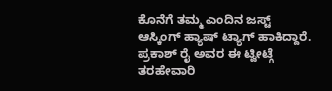ಕೊನೆಗೆ ತಮ್ಮ ಎಂದಿನ ಜಸ್ಟ್ ಆಸ್ಕಿಂಗ್ ಹ್ಯಾಷ್ ಟ್ಯಾಗ್ ಹಾಕಿದ್ದಾರೆ.
ಪ್ರಕಾಶ್ ರೈ ಅವರ ಈ ಟ್ವೀಟ್ಗೆ ತರಹೇವಾರಿ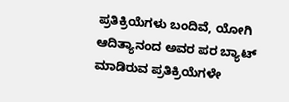ಪ್ರತಿಕ್ರಿಯೆಗಳು ಬಂದಿವೆ, ಯೋಗಿ ಆದಿತ್ಯಾನಂದ ಅವರ ಪರ ಬ್ಯಾಟ್ ಮಾಡಿರುವ ಪ್ರತಿಕ್ರಿಯೆಗಳೇ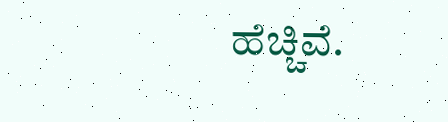ಹೆಚ್ಚಿವೆ.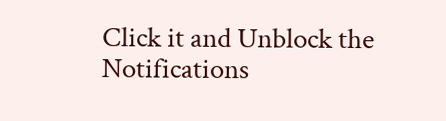Click it and Unblock the Notifications